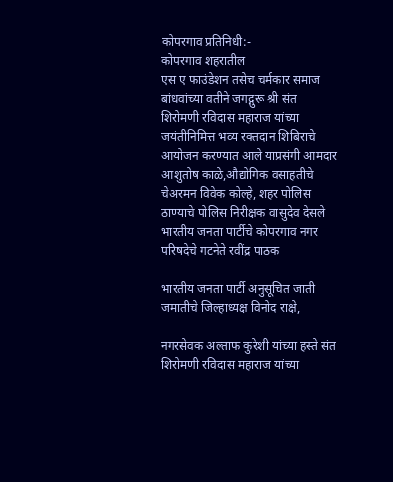कोपरगाव प्रतिनिधी:-
कोपरगाव शहरातील
एस ए फाउंडेशन तसेच चर्मकार समाज बांधवांच्या वतीने जगद्गुरू श्री संत शिरोमणी रविदास महाराज यांच्या जयंतीनिमित्त भव्य रक्तदान शिबिराचे आयोजन करण्यात आले याप्रसंगी आमदार आशुतोष काळे,औद्योगिक वसाहतीचे चेअरमन विवेक कोल्हे, शहर पोलिस ठाण्याचे पोलिस निरीक्षक वासुदेव देसले भारतीय जनता पार्टीचे कोपरगाव नगर परिषदेचे गटनेते रवींद्र पाठक

भारतीय जनता पार्टी अनुसूचित जाती जमातीचे जिल्हाध्यक्ष विनोद राक्षे,

नगरसेवक अल्ताफ कुरेशी यांच्या हस्ते संत शिरोमणी रविदास महाराज यांच्या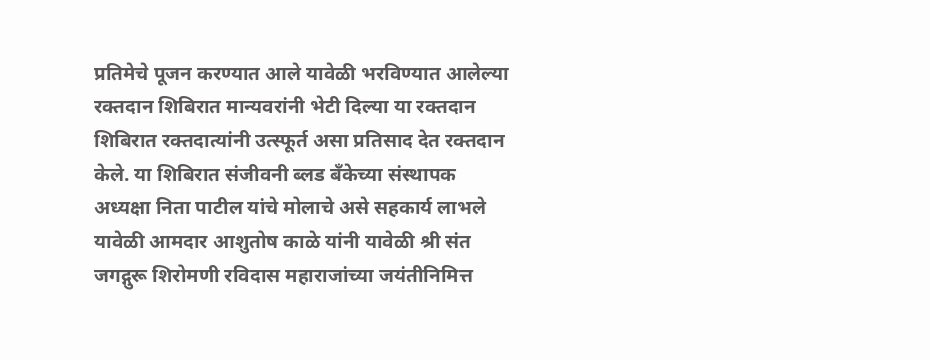प्रतिमेचे पूजन करण्यात आले यावेळी भरविण्यात आलेल्या रक्तदान शिबिरात मान्यवरांनी भेटी दिल्या या रक्तदान शिबिरात रक्तदात्यांनी उत्स्फूर्त असा प्रतिसाद देत रक्तदान केले. या शिबिरात संजीवनी ब्लड बँकेच्या संस्थापक अध्यक्षा निता पाटील यांचे मोलाचे असे सहकार्य लाभले यावेळी आमदार आशुतोष काळे यांनी यावेळी श्री संत जगद्गुरू शिरोमणी रविदास महाराजांच्या जयंतीनिमित्त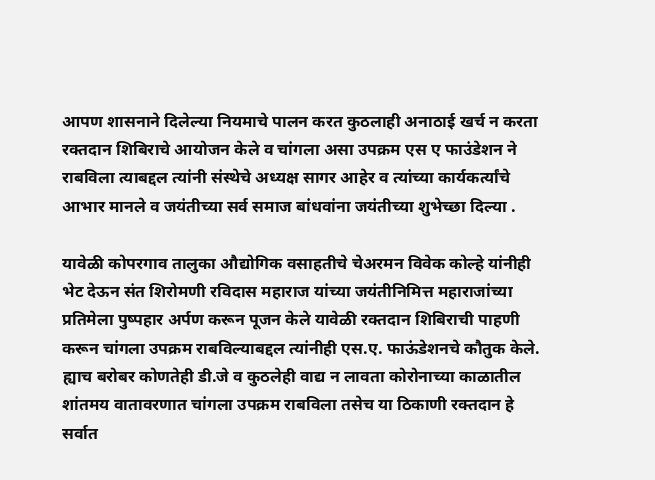आपण शासनाने दिलेल्या नियमाचे पालन करत कुठलाही अनाठाई खर्च न करता रक्तदान शिबिराचे आयोजन केले व चांगला असा उपक्रम एस ए फाउंडेशन ने राबविला त्याबद्दल त्यांनी संस्थेचे अध्यक्ष सागर आहेर व त्यांच्या कार्यकर्त्यांचे आभार मानले व जयंतीच्या सर्व समाज बांधवांना जयंतीच्या शुभेच्छा दिल्या .

यावेळी कोपरगाव तालुका औद्योगिक वसाहतीचे चेअरमन विवेक कोल्हे यांनीही भेट देऊन संत शिरोमणी रविदास महाराज यांच्या जयंतीनिमित्त महाराजांच्या प्रतिमेला पुष्पहार अर्पण करून पूजन केले यावेळी रक्तदान शिबिराची पाहणी करून चांगला उपक्रम राबविल्याबद्दल त्यांनीही एस.ए. फाऊंडेशनचे कौतुक केले. ह्याच बरोबर कोणतेही डी.जे व कुठलेही वाद्य न लावता कोरोनाच्या काळातील शांतमय वातावरणात चांगला उपक्रम राबविला तसेच या ठिकाणी रक्तदान हे सर्वात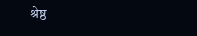श्रेष्ठ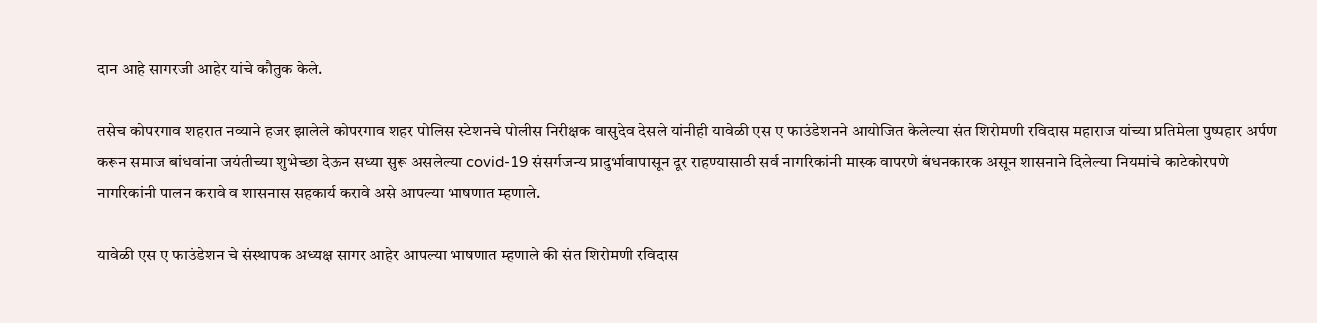दान आहे सागरजी आहेर यांचे कौतुक केले.

तसेच कोपरगाव शहरात नव्याने हजर झालेले कोपरगाव शहर पोलिस स्टेशनचे पोलीस निरीक्षक वासुदेव देसले यांनीही यावेळी एस ए फाउंडेशनने आयोजित केलेल्या संत शिरोमणी रविदास महाराज यांच्या प्रतिमेला पुष्पहार अर्पण करून समाज बांधवांना जयंतीच्या शुभेच्छा देऊन सध्या सुरू असलेल्या covid-19 संसर्गजन्य प्रादुर्भावापासून दूर राहण्यासाठी सर्व नागरिकांनी मास्क वापरणे बंधनकारक असून शासनाने दिलेल्या नियमांचे काटेकोरपणे नागरिकांनी पालन करावे व शासनास सहकार्य करावे असे आपल्या भाषणात म्हणाले.

यावेळी एस ए फाउंडेशन चे संस्थापक अध्यक्ष सागर आहेर आपल्या भाषणात म्हणाले की संत शिरोमणी रविदास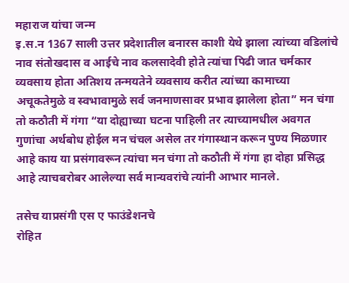महाराज यांचा जन्म
इ.स.न 1367 साली उत्तर प्रदेशातील बनारस काशी येथे झाला त्यांच्या वडिलांचे नाव संतोखदास व आईचे नाव कलसादेवी होते त्यांचा पिढी जात चर्मकार व्यवसाय होता अतिशय तन्मयतेने व्यवसाय करीत त्यांच्या कामाच्या अचूकतेमुळे व स्वभावामुळे सर्व जनमाणसावर प्रभाव झालेला होता” मन चंगा तो कठौती में गंगा “या दोह्याच्या घटना पाहिली तर त्याच्यामधील अवगत गुणांचा अर्थबोध होईल मन चंचल असेल तर गंगास्थान करून पुण्य मिळणार आहे काय या प्रसंगावरून त्यांचा मन चंगा तो कठौती में गंगा हा दोहा प्रसिद्ध आहे त्याचबरोबर आलेल्या सर्व मान्यवरांचे त्यांनी आभार मानले.

तसेच याप्रसंगी एस ए फाउंडेशनचे
रोहित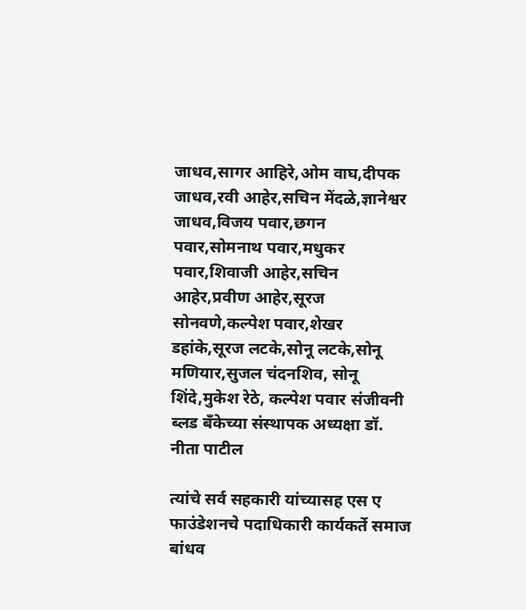जाधव,सागर आहिरे,ओम वाघ,दीपक जाधव,रवी आहेर,सचिन मेंदळे,ज्ञानेश्वर जाधव,विजय पवार,छगन पवार,सोमनाथ पवार,मधुकर पवार,शिवाजी आहेर,सचिन आहेर,प्रवीण आहेर,सूरज सोनवणे,कल्पेश पवार,शेखर डहांके,सूरज लटके,सोनू लटके,सोनू मणियार,सुजल चंदनशिव, सोनू शिंदे,मुकेश रेठे, कल्पेश पवार संजीवनी ब्लड बँकेच्या संस्थापक अध्यक्षा डॉ. नीता पाटील

त्यांचे सर्व सहकारी यांच्यासह एस ए फाउंडेशनचे पदाधिकारी कार्यकर्ते समाज बांधव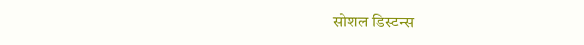सोशल डिस्टन्स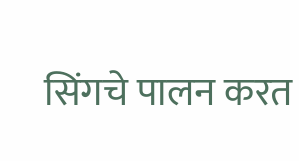सिंगचे पालन करत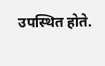उपस्थित होते.